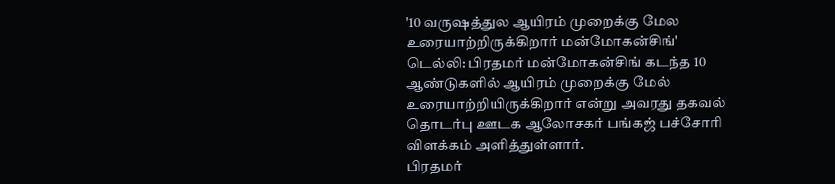'10 வருஷத்துல ஆயிரம் முறைக்கு மேல உரையாற்றிருக்கிறார் மன்மோகன்சிங்'
டெல்லி: பிரதமர் மன்மோகன்சிங் கடந்த 10 ஆண்டுகளில் ஆயிரம் முறைக்கு மேல் உரையாற்றியிருக்கிறார் என்று அவரது தகவல் தொடர்பு ஊடக ஆலோசகர் பங்கஜ் பச்சோரி விளக்கம் அளித்துள்ளார்.
பிரதமர்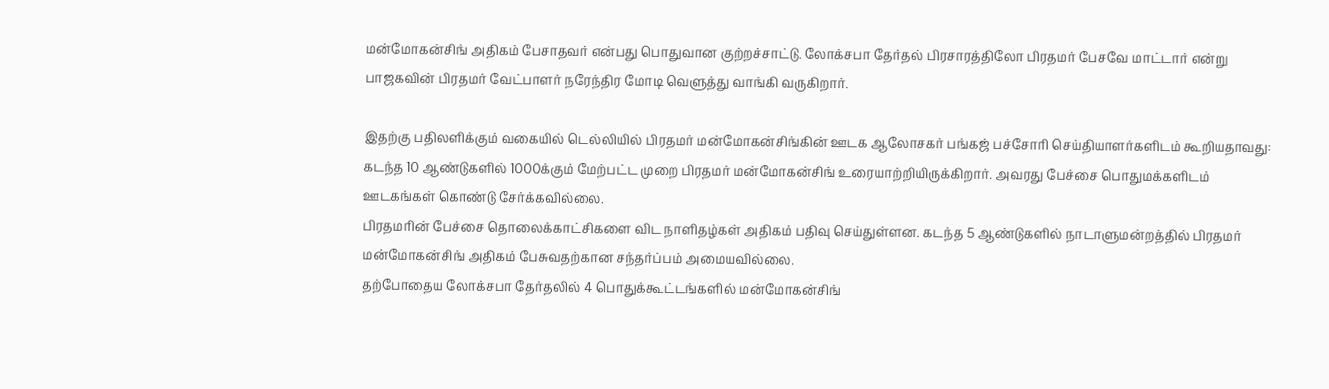மன்மோகன்சிங் அதிகம் பேசாதவர் என்பது பொதுவான குற்றச்சாட்டு. லோக்சபா தேர்தல் பிரசாரத்திலோ பிரதமர் பேசவே மாட்டார் என்று பாஜகவின் பிரதமர் வேட்பாளர் நரேந்திர மோடி வெளுத்து வாங்கி வருகிறார்.

இதற்கு பதிலளிக்கும் வகையில் டெல்லியில் பிரதமர் மன்மோகன்சிங்கின் ஊடக ஆலோசகர் பங்கஜ் பச்சோரி செய்தியாளர்களிடம் கூறியதாவது:
கடந்த 10 ஆண்டுகளில் 1000க்கும் மேற்பட்ட முறை பிரதமர் மன்மோகன்சிங் உரையாற்றியிருக்கிறார். அவரது பேச்சை பொதுமக்களிடம் ஊடகங்கள் கொண்டு சேர்க்கவில்லை.
பிரதமரின் பேச்சை தொலைக்காட்சிகளை விட நாளிதழ்கள் அதிகம் பதிவு செய்துள்ளன. கடந்த 5 ஆண்டுகளில் நாடாளுமன்றத்தில் பிரதமர் மன்மோகன்சிங் அதிகம் பேசுவதற்கான சந்தர்ப்பம் அமையவில்லை.
தற்போதைய லோக்சபா தேர்தலில் 4 பொதுக்கூட்டங்களில் மன்மோகன்சிங்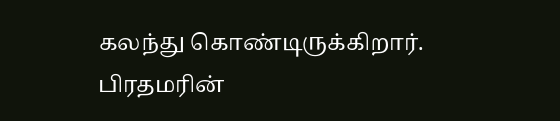கலந்து கொண்டிருக்கிறார். பிரதமரின்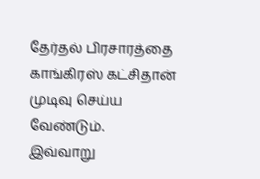தேர்தல் பிரசாரத்தை காங்கிரஸ் கட்சிதான் முடிவு செய்ய வேண்டும்.
இவ்வாறு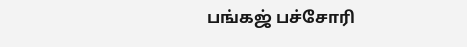பங்கஜ் பச்சோரி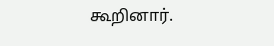கூறினார்.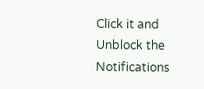Click it and Unblock the Notifications